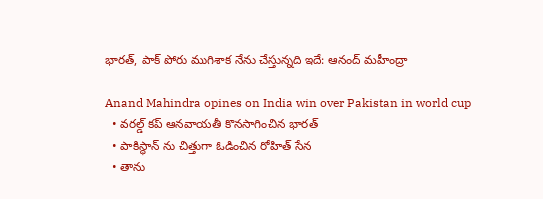భారత్, పాక్ పోరు ముగిశాక నేను చేస్తున్నది ఇదే: ఆనంద్ మహీంద్రా

Anand Mahindra opines on India win over Pakistan in world cup
  • వరల్డ్ కప్ ఆనవాయతీ కొనసాగించిన భారత్
  • పాకిస్థాన్ ను చిత్తుగా ఓడించిన రోహిత్ సేన
  • తాను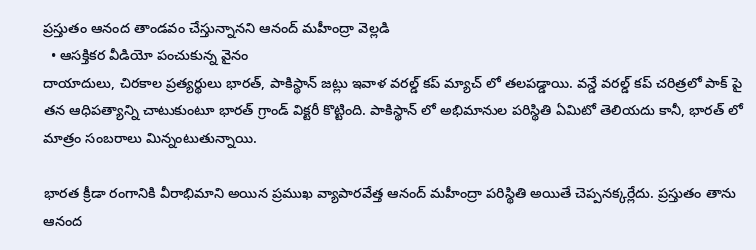ప్రస్తుతం ఆనంద తాండవం చేస్తున్నానని ఆనంద్ మహీంద్రా వెల్లడి
  • ఆసక్తికర వీడియో పంచుకున్న వైనం
దాయాదులు, చిరకాల ప్రత్యర్థులు భారత్, పాకిస్థాన్ జట్లు ఇవాళ వరల్డ్ కప్ మ్యాచ్ లో తలపడ్డాయి. వన్డే వరల్డ్ కప్ చరిత్రలో పాక్ పై తన ఆధిపత్యాన్ని చాటుకుంటూ భారత్ గ్రాండ్ విక్టరీ కొట్టింది. పాకిస్థాన్ లో అభిమానుల పరిస్థితి ఏమిటో తెలియదు కానీ, భారత్ లో మాత్రం సంబరాలు మిన్నంటుతున్నాయి.

భారత క్రీడా రంగానికి వీరాభిమాని అయిన ప్రముఖ వ్యాపారవేత్త ఆనంద్ మహీంద్రా పరిస్థితి అయితే చెప్పనక్కర్లేదు. ప్రస్తుతం తాను ఆనంద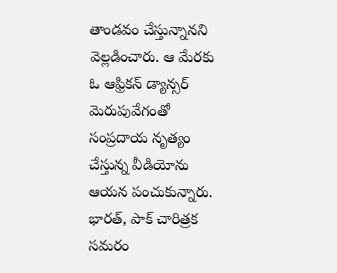తాండవం చేస్తున్నానని వెల్లడించారు. ఆ మేరకు ఓ ఆఫ్రికన్ డ్యాన్సర్ మెరుపువేగంతో సంప్రదాయ నృత్యం చేస్తున్న వీడియోను ఆయన పంచుకున్నారు. భారత్, పాక్ చారిత్రక సమరం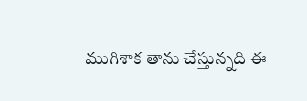ముగిశాక తాను చేస్తున్నది ఈ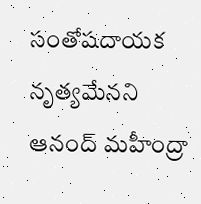సంతోషదాయక నృత్యమేనని ఆనంద్ మహీంద్రా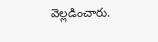వెల్లడించారు.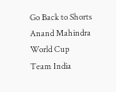Go Back to Shorts
Anand Mahindra
World Cup
Team India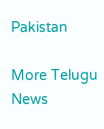Pakistan

More Telugu News